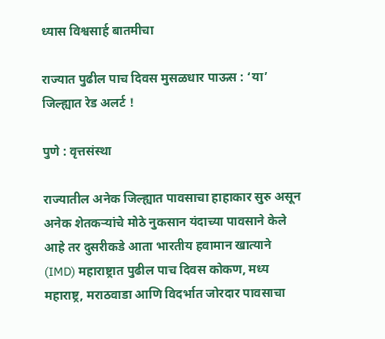ध्यास विश्वसार्ह बातमीचा

राज्यात पुढील पाच दिवस मुसळधार पाऊस : ‘या’ जिल्ह्यात रेड अलर्ट !

पुणे : वृत्तसंस्था

राज्यातील अनेक जिल्ह्यात पावसाचा हाहाकार सुरु असून अनेक शेतकऱ्यांचे मोठे नुकसान यंदाच्या पावसाने केले आहे तर दुसरीकडे आता भारतीय हवामान खात्याने (IMD) महाराष्ट्रात पुढील पाच दिवस कोकण, मध्य महाराष्ट्र, मराठवाडा आणि विदर्भात जोरदार पावसाचा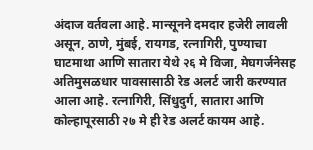अंदाज वर्तवला आहे. मान्सूनने दमदार हजेरी लावली असून, ठाणे, मुंबई, रायगड, रत्नागिरी, पुण्याचा घाटमाथा आणि सातारा येथे २६ मे विजा, मेघगर्जनेसह अतिमुसळधार पावसासाठी रेड अलर्ट जारी करण्यात आला आहे. रत्नागिरी, सिंधुदुर्ग, सातारा आणि कोल्हापूरसाठी २७ मे ही रेड अलर्ट कायम आहे.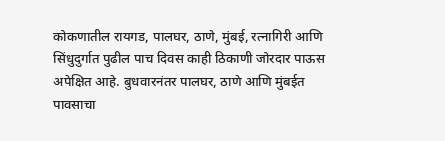कोकणातील रायगड, पालघर, ठाणे, मुंबई, रत्नागिरी आणि सिंधुदुर्गात पुढील पाच दिवस काही ठिकाणी जोरदार पाऊस अपेक्षित आहे. बुधवारनंतर पालघर, ठाणे आणि मुंबईत पावसाचा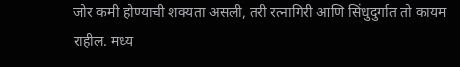जोर कमी होण्याची शक्यता असली, तरी रत्नागिरी आणि सिंधुदुर्गात तो कायम राहील. मध्य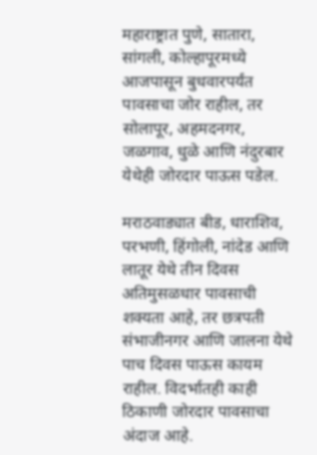महाराष्ट्रात पुणे, सातारा, सांगली, कोल्हापूरमध्ये आजपासून बुधवारपर्यंत पावसाचा जोर राहील, तर सोलापूर, अहमदनगर, जळगाव, धुळे आणि नंदुरबार येथेही जोरदार पाऊस पडेल.

मराठवाड्यात बीड, धाराशिव, परभणी, हिंगोली, नांदेड आणि लातूर येथे तीन दिवस अतिमुसळधार पावसाची शक्यता आहे, तर छत्रपती संभाजीनगर आणि जालना येथे पाच दिवस पाऊस कायम राहील. विदर्भातही काही ठिकाणी जोरदार पावसाचा अंदाज आहे.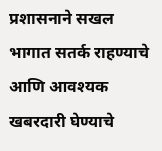प्रशासनाने सखल भागात सतर्क राहण्याचे आणि आवश्यक खबरदारी घेण्याचे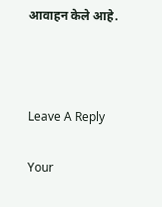आवाहन केले आहे.



Leave A Reply

Your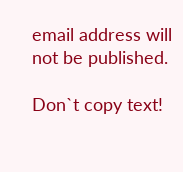email address will not be published.

Don`t copy text!